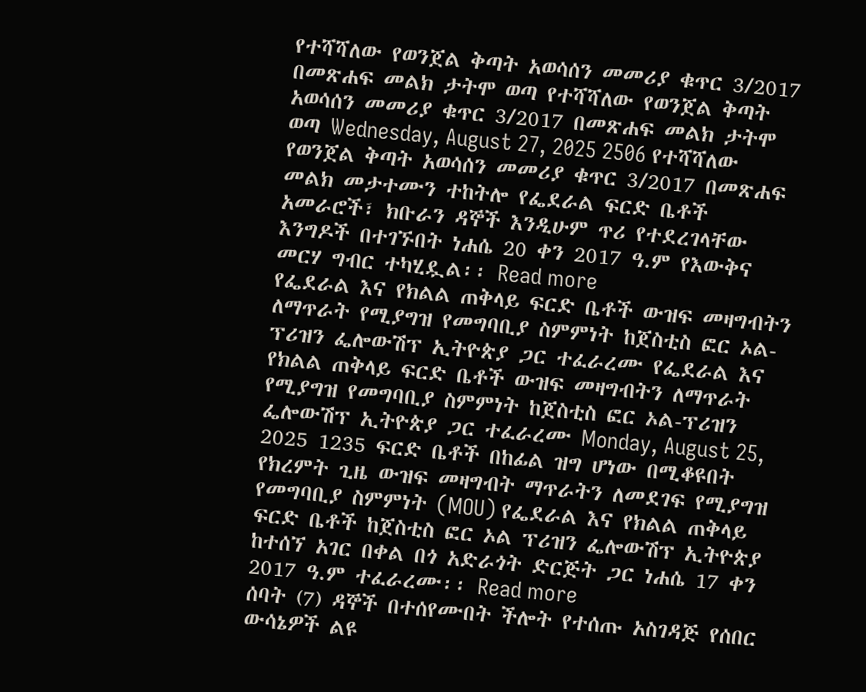የተሻሻለው የወንጀል ቅጣት አወሳሰን መመሪያ ቁጥር 3/2017 በመጽሐፍ መልክ ታትሞ ወጣ የተሻሻለው የወንጀል ቅጣት አወሳሰን መመሪያ ቁጥር 3/2017 በመጽሐፍ መልክ ታትሞ ወጣ Wednesday, August 27, 2025 2506 የተሻሻለው የወንጀል ቅጣት አወሳሰን መመሪያ ቁጥር 3/2017 በመጽሐፍ መልክ መታተሙን ተከትሎ የፌደራል ፍርድ ቤቶች አመራሮች፣ ክቡራን ዳኞች እንዲሁም ጥሪ የተደረገላቸው እንግዶች በተገኙበት ነሐሴ 20 ቀን 2017 ዓ.ም የእውቅና መርሃ ግብር ተካሂዷል፡፡ Read more
የፌደራል እና የክልል ጠቅላይ ፍርድ ቤቶች ውዝፍ መዛግብትን ለማጥራት የሚያግዝ የመግባቢያ ስምምነት ከጀስቲስ ፎር ኦል-ፕሪዝን ፌሎውሽፕ ኢትዮጵያ ጋር ተፈራረሙ የፌደራል እና የክልል ጠቅላይ ፍርድ ቤቶች ውዝፍ መዛግብትን ለማጥራት የሚያግዝ የመግባቢያ ስምምነት ከጀስቲስ ፎር ኦል-ፕሪዝን ፌሎውሽፕ ኢትዮጵያ ጋር ተፈራረሙ Monday, August 25, 2025 1235 ፍርድ ቤቶች በከፊል ዝግ ሆነው በሚቆዩበት የክረምት ጊዜ ውዝፍ መዛግብት ማጥራትን ለመደገፍ የሚያግዝ የመግባቢያ ስምምነት (MOU) የፌደራል እና የክልል ጠቅላይ ፍርድ ቤቶች ከጀስቲስ ፎር ኦል ፕሪዝን ፌሎውሽፕ ኢትዮጵያ ከተሰኘ አገር በቀል በጎ አድራጎት ድርጅት ጋር ነሐሴ 17 ቀን 2017 ዓ.ም ተፈራረሙ፡፡ Read more
ሰባት (7) ዳኞች በተሰየሙበት ችሎት የተሰጡ አስገዳጅ የሰበር ውሳኔዎች ልዩ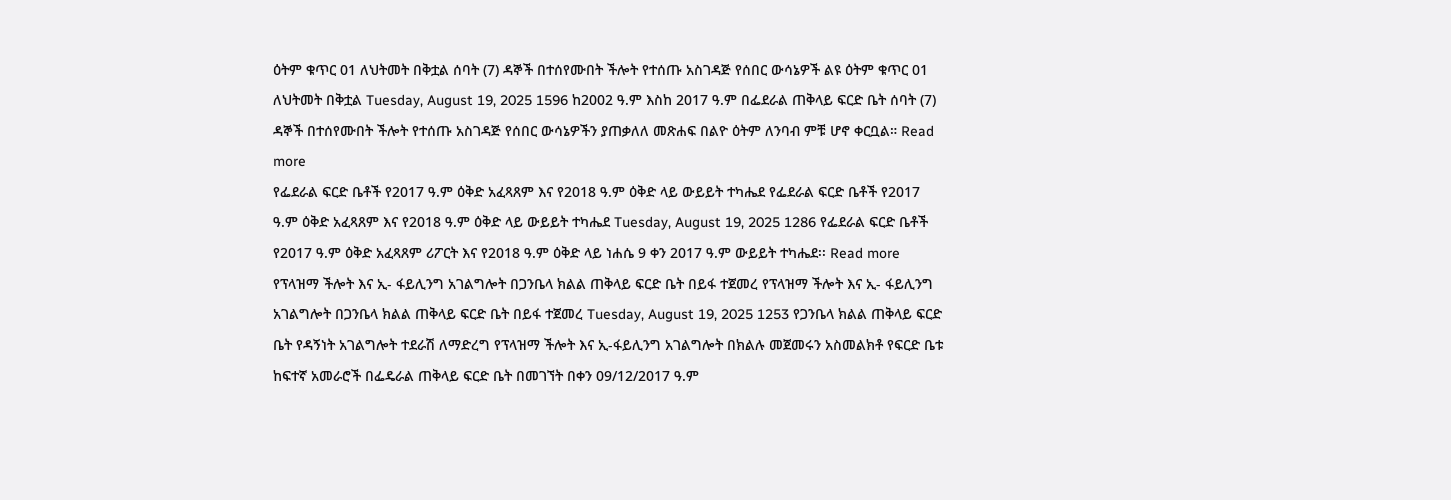ዕትም ቁጥር 01 ለህትመት በቅቷል ሰባት (7) ዳኞች በተሰየሙበት ችሎት የተሰጡ አስገዳጅ የሰበር ውሳኔዎች ልዩ ዕትም ቁጥር 01 ለህትመት በቅቷል Tuesday, August 19, 2025 1596 ከ2002 ዓ.ም እስከ 2017 ዓ.ም በፌደራል ጠቅላይ ፍርድ ቤት ሰባት (7) ዳኞች በተሰየሙበት ችሎት የተሰጡ አስገዳጅ የሰበር ውሳኔዎችን ያጠቃለለ መጽሐፍ በልዮ ዕትም ለንባብ ምቹ ሆኖ ቀርቧል። Read more
የፌደራል ፍርድ ቤቶች የ2017 ዓ.ም ዕቅድ አፈጻጸም እና የ2018 ዓ.ም ዕቅድ ላይ ውይይት ተካሔደ የፌደራል ፍርድ ቤቶች የ2017 ዓ.ም ዕቅድ አፈጻጸም እና የ2018 ዓ.ም ዕቅድ ላይ ውይይት ተካሔደ Tuesday, August 19, 2025 1286 የፌደራል ፍርድ ቤቶች የ2017 ዓ.ም ዕቅድ አፈጻጸም ሪፖርት እና የ2018 ዓ.ም ዕቅድ ላይ ነሐሴ 9 ቀን 2017 ዓ.ም ውይይት ተካሔደ፡፡ Read more
የፕላዝማ ችሎት እና ኢ- ፋይሊንግ አገልግሎት በጋንቤላ ክልል ጠቅላይ ፍርድ ቤት በይፋ ተጀመረ የፕላዝማ ችሎት እና ኢ- ፋይሊንግ አገልግሎት በጋንቤላ ክልል ጠቅላይ ፍርድ ቤት በይፋ ተጀመረ Tuesday, August 19, 2025 1253 የጋንቤላ ክልል ጠቅላይ ፍርድ ቤት የዳኝነት አገልግሎት ተደራሽ ለማድረግ የፕላዝማ ችሎት እና ኢ-ፋይሊንግ አገልግሎት በክልሉ መጀመሩን አስመልክቶ የፍርድ ቤቱ ከፍተኛ አመራሮች በፌዴራል ጠቅላይ ፍርድ ቤት በመገኘት በቀን 09/12/2017 ዓ.ም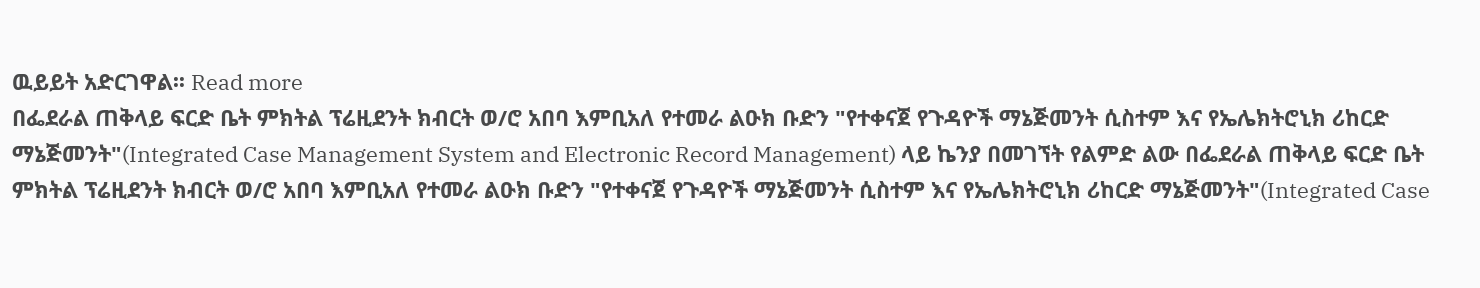ዉይይት አድርገዋል፡፡ Read more
በፌደራል ጠቅላይ ፍርድ ቤት ምክትል ፕሬዚደንት ክብርት ወ/ሮ አበባ እምቢአለ የተመራ ልዑክ ቡድን "የተቀናጀ የጉዳዮች ማኔጅመንት ሲስተም እና የኤሌክትሮኒክ ሪከርድ ማኔጅመንት"(Integrated Case Management System and Electronic Record Management) ላይ ኬንያ በመገኘት የልምድ ልው በፌደራል ጠቅላይ ፍርድ ቤት ምክትል ፕሬዚደንት ክብርት ወ/ሮ አበባ እምቢአለ የተመራ ልዑክ ቡድን "የተቀናጀ የጉዳዮች ማኔጅመንት ሲስተም እና የኤሌክትሮኒክ ሪከርድ ማኔጅመንት"(Integrated Case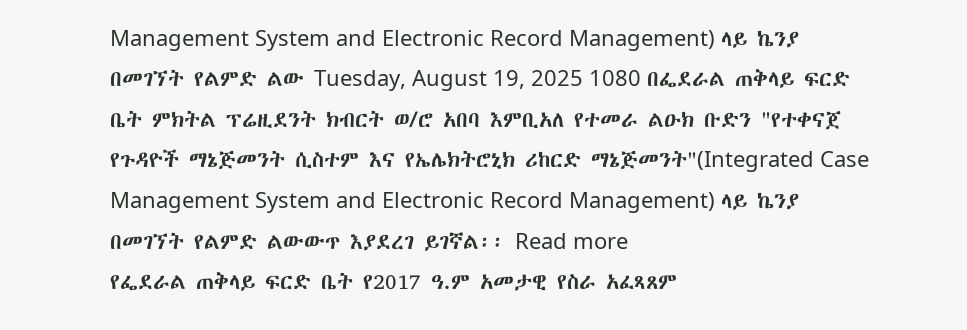Management System and Electronic Record Management) ላይ ኬንያ በመገኘት የልምድ ልው Tuesday, August 19, 2025 1080 በፌደራል ጠቅላይ ፍርድ ቤት ምክትል ፕሬዚደንት ክብርት ወ/ሮ አበባ እምቢአለ የተመራ ልዑክ ቡድን "የተቀናጀ የጉዳዮች ማኔጅመንት ሲስተም እና የኤሌክትሮኒክ ሪከርድ ማኔጅመንት"(Integrated Case Management System and Electronic Record Management) ላይ ኬንያ በመገኘት የልምድ ልውውጥ እያደረገ ይገኛል፡፡ Read more
የፌደራል ጠቅላይ ፍርድ ቤት የ2017 ዓ.ም አመታዊ የስራ አፈጻጸም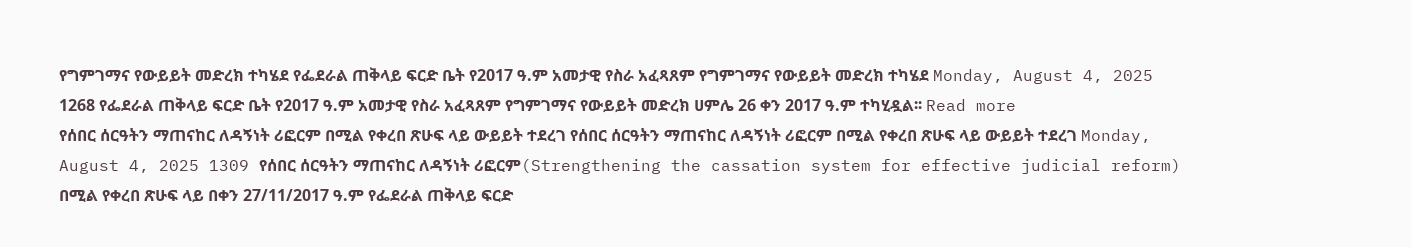የግምገማና የውይይት መድረክ ተካሄደ የፌደራል ጠቅላይ ፍርድ ቤት የ2017 ዓ.ም አመታዊ የስራ አፈጻጸም የግምገማና የውይይት መድረክ ተካሄደ Monday, August 4, 2025 1268 የፌደራል ጠቅላይ ፍርድ ቤት የ2017 ዓ.ም አመታዊ የስራ አፈጻጸም የግምገማና የውይይት መድረክ ሀምሌ 26 ቀን 2017 ዓ.ም ተካሂዷል፡፡ Read more
የሰበር ሰርዓትን ማጠናከር ለዳኝነት ሪፎርም በሚል የቀረበ ጽሁፍ ላይ ውይይት ተደረገ የሰበር ሰርዓትን ማጠናከር ለዳኝነት ሪፎርም በሚል የቀረበ ጽሁፍ ላይ ውይይት ተደረገ Monday, August 4, 2025 1309 የሰበር ሰርዓትን ማጠናከር ለዳኝነት ሪፎርም(Strengthening the cassation system for effective judicial reform) በሚል የቀረበ ጽሁፍ ላይ በቀን 27/11/2017 ዓ.ም የፌደራል ጠቅላይ ፍርድ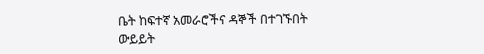ቤት ከፍተኛ አመራሮችና ዳኞች በተገኙበት ውይይት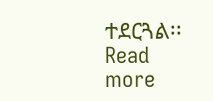ተደርጓል፡፡ Read more